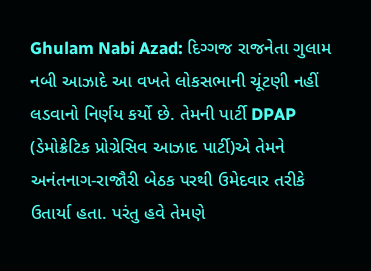Ghulam Nabi Azad: દિગ્ગજ રાજનેતા ગુલામ નબી આઝાદે આ વખતે લોકસભાની ચૂંટણી નહીં લડવાનો નિર્ણય કર્યો છે. તેમની પાર્ટી DPAP (ડેમોક્રેટિક પ્રોગ્રેસિવ આઝાદ પાર્ટી)એ તેમને અનંતનાગ-રાજૌરી બેઠક પરથી ઉમેદવાર તરીકે ઉતાર્યા હતા. પરંતુ હવે તેમણે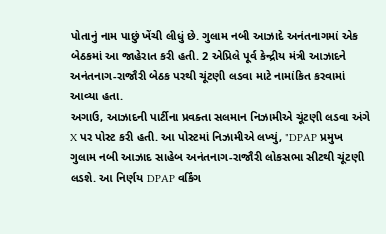પોતાનું નામ પાછું ખેંચી લીધું છે. ગુલામ નબી આઝાદે અનંતનાગમાં એક બેઠકમાં આ જાહેરાત કરી હતી. 2 એપ્રિલે પૂર્વ કેન્દ્રીય મંત્રી આઝાદને અનંતનાગ-રાજૌરી બેઠક પરથી ચૂંટણી લડવા માટે નામાંકિત કરવામાં આવ્યા હતા.
અગાઉ, આઝાદની પાર્ટીના પ્રવક્તા સલમાન નિઝામીએ ચૂંટણી લડવા અંગે X પર પોસ્ટ કરી હતી. આ પોસ્ટમાં નિઝામીએ લખ્યું, "DPAP પ્રમુખ ગુલામ નબી આઝાદ સાહેબ અનંતનાગ-રાજૌરી લોકસભા સીટથી ચૂંટણી લડશે. આ નિર્ણય DPAP વર્કિંગ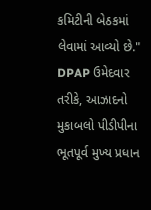કમિટીની બેઠકમાં લેવામાં આવ્યો છે." DPAP ઉમેદવાર તરીકે, આઝાદનો મુકાબલો પીડીપીના ભૂતપૂર્વ મુખ્ય પ્રધાન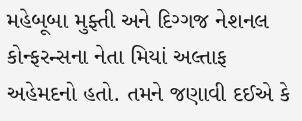મહેબૂબા મુફ્તી અને દિગ્ગજ નેશનલ કોન્ફરન્સના નેતા મિયાં અલ્તાફ અહેમદનો હતો. તમને જણાવી દઈએ કે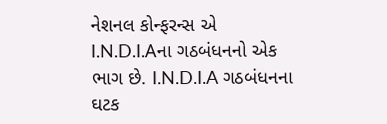નેશનલ કોન્ફરન્સ એ I.N.D.I.Aના ગઠબંધનનો એક ભાગ છે. I.N.D.I.A ગઠબંધનના ઘટક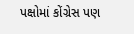પક્ષોમાં કોંગ્રેસ પણ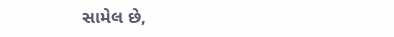સામેલ છે,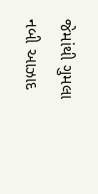જેમાંથી ગુમલા નબી આઝાદ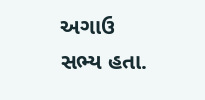અગાઉ સભ્ય હતા.